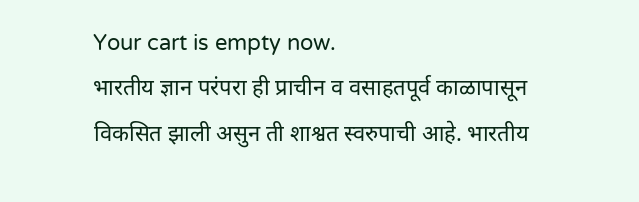Your cart is empty now.
भारतीय ज्ञान परंपरा ही प्राचीन व वसाहतपूर्व काळापासून विकसित झाली असुन ती शाश्वत स्वरुपाची आहे. भारतीय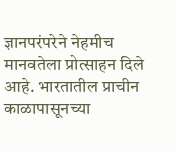ज्ञानपरंपरेने नेहमीच मानवतेला प्रोत्साहन दिले आहे. भारतातील प्राचीन काळापासूनच्या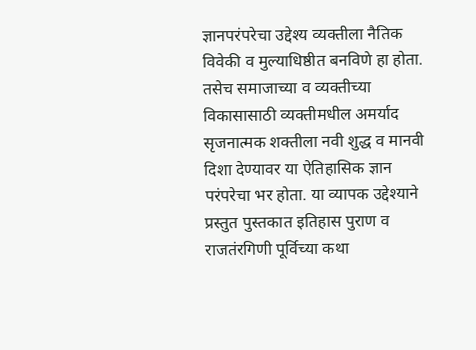ज्ञानपरंपरेचा उद्देश्य व्यक्तीला नैतिक विवेकी व मुल्याधिष्ठीत बनविणे हा होता. तसेच समाजाच्या व व्यक्तीच्या विकासासाठी व्यक्तीमधील अमर्याद सृजनात्मक शक्तीला नवी शुद्ध व मानवी दिशा देण्यावर या ऐतिहासिक ज्ञान परंपरेचा भर होता. या व्यापक उद्देश्याने प्रस्तुत पुस्तकात इतिहास पुराण व राजतंरगिणी पूर्विच्या कथा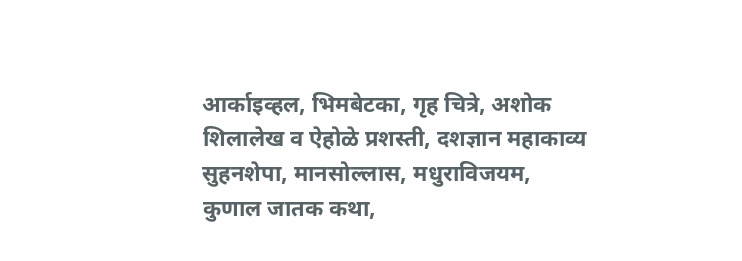आर्काइव्हल, भिमबेटका, गृह चित्रे, अशोक शिलालेख व ऐहोळे प्रशस्ती, दशज्ञान महाकाव्य सुहनशेपा, मानसोल्लास, मधुराविजयम, कुणाल जातक कथा,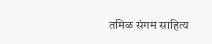तमिळ संगम साहित्य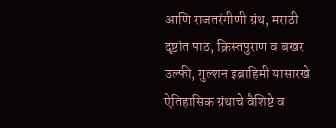आणि राजतरंगीणी ग्रंथ, मराठी दृष्टांत पाठ, क्रिस्तपुराण व बखर उल्फी, गुल्शन इब्राहिमी यासारखे ऐतिहासिक ग्रंथाचे वैशिष्टे व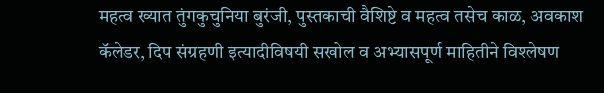महत्व ख्यात तुंगकुचुनिया बुरंजी, पुस्तकाची वैशिष्टे व महत्व तसेच काळ, अवकाश कॅलेडर, दिप संग्रहणी इत्यादीविषयी सखोल व अभ्यासपूर्ण माहितीने विश्लेषण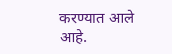करण्यात आले आहे.